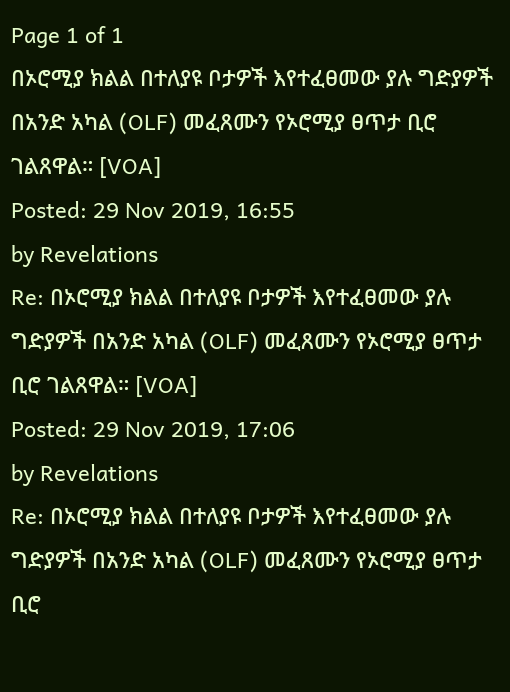Page 1 of 1
በኦሮሚያ ክልል በተለያዩ ቦታዎች እየተፈፀመው ያሉ ግድያዎች በአንድ አካል (OLF) መፈጸሙን የኦሮሚያ ፀጥታ ቢሮ ገልጸዋል። [VOA]
Posted: 29 Nov 2019, 16:55
by Revelations
Re: በኦሮሚያ ክልል በተለያዩ ቦታዎች እየተፈፀመው ያሉ ግድያዎች በአንድ አካል (OLF) መፈጸሙን የኦሮሚያ ፀጥታ ቢሮ ገልጸዋል። [VOA]
Posted: 29 Nov 2019, 17:06
by Revelations
Re: በኦሮሚያ ክልል በተለያዩ ቦታዎች እየተፈፀመው ያሉ ግድያዎች በአንድ አካል (OLF) መፈጸሙን የኦሮሚያ ፀጥታ ቢሮ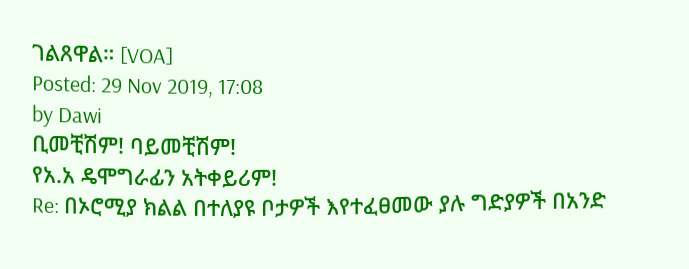ገልጸዋል። [VOA]
Posted: 29 Nov 2019, 17:08
by Dawi
ቢመቺሽም! ባይመቺሽም!
የአ.አ ዴሞግራፊን አትቀይሪም!
Re: በኦሮሚያ ክልል በተለያዩ ቦታዎች እየተፈፀመው ያሉ ግድያዎች በአንድ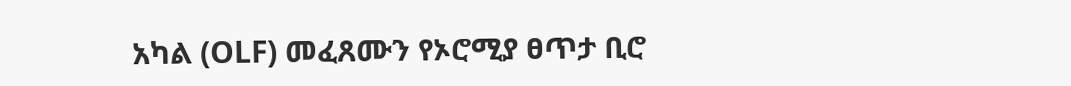አካል (OLF) መፈጸሙን የኦሮሚያ ፀጥታ ቢሮ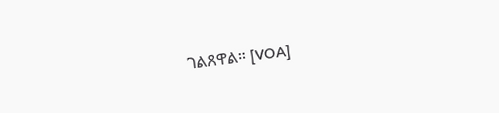ገልጸዋል። [VOA]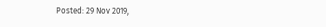Posted: 29 Nov 2019,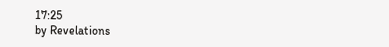17:25
by Revelations